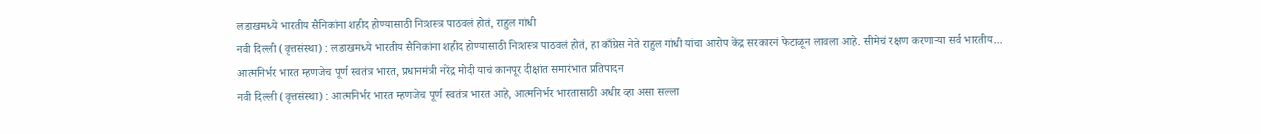लडाखमध्ये भारतीय सैनिकांना शहीद होण्यासाठी निःशस्त्र पाठवलं होतं, राहुल गांधी
नवी दिल्ली (वृत्तसंस्था) : लडाखमध्ये भारतीय सैनिकांना शहीद होण्यासाठी निःशस्त्र पाठवलं होतं, हा काँग्रेस नेते राहुल गांधी यांचा आरोप केंद्र सरकारनं फेटाळून लावला आहे. सीमेचं रक्षण करणाऱ्या सर्व भारतीय...
आत्मनिर्भर भारत म्हणजेच पूर्ण स्वतंत्र भारत, प्रधानमंत्री नरेंद्र मोदी याचं कानपूर दीक्षांत समारंभात प्रतिपादन
नवी दिल्ली (वृत्तसंस्था) : आत्मनिर्भर भारत म्हणजेच पूर्ण स्वतंत्र भारत आहे, आत्मनिर्भर भारतासाठी अधीर व्हा असा सल्ला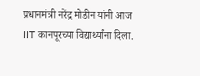प्रधानमंत्री नरेंद्र मोडीन यांनी आज IIT कानपूरच्या विद्यार्थ्यांना दिला.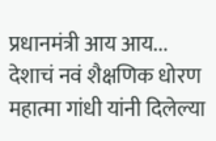प्रधानमंत्री आय आय...
देशाचं नवं शैक्षणिक धोरण महात्मा गांधी यांनी दिलेल्या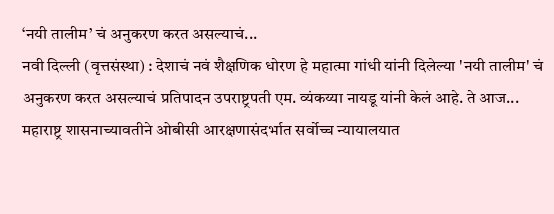‘नयी तालीम’ चं अनुकरण करत असल्याचं...
नवी दिल्ली (वृत्तसंस्था) : देशाचं नवं शैक्षणिक धोरण हे महात्मा गांधी यांनी दिलेल्या 'नयी तालीम' चं अनुकरण करत असल्याचं प्रतिपादन उपराष्ट्रपती एम. व्यंकय्या नायडू यांनी केलं आहे. ते आज...
महाराष्ट्र शासनाच्यावतीने ओबीसी आरक्षणासंदर्भात सर्वोच्च न्यायालयात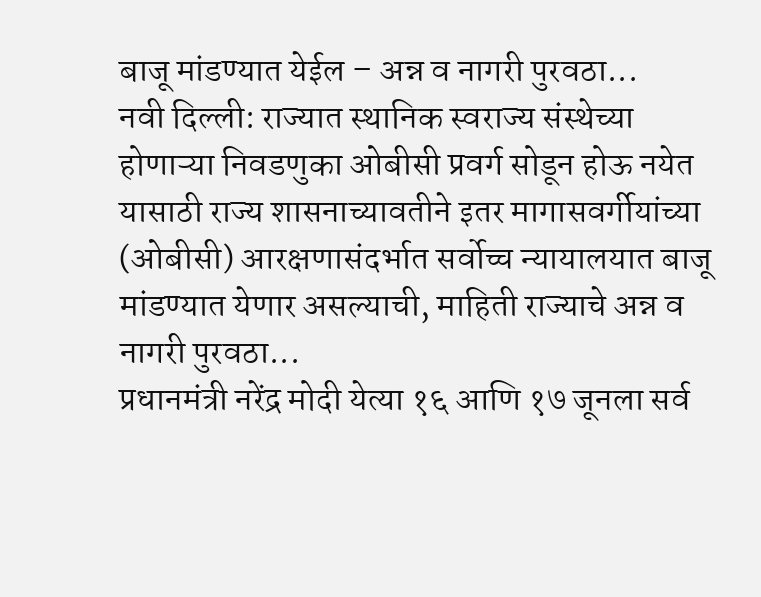बाजू मांडण्यात येईल – अन्न व नागरी पुरवठा...
नवी दिल्ली: राज्यात स्थानिक स्वराज्य संस्थेच्या होणाऱ्या निवडणुका ओबीसी प्रवर्ग सोडून होऊ नयेत यासाठी राज्य शासनाच्यावतीने इतर मागासवर्गीयांच्या (ओबीसी) आरक्षणासंदर्भात सर्वोच्च न्यायालयात बाजू मांडण्यात येणार असल्याची, माहिती राज्याचे अन्न व नागरी पुरवठा...
प्रधानमंत्री नरेंद्र मोदी येत्या १६ आणि १७ जूनला सर्व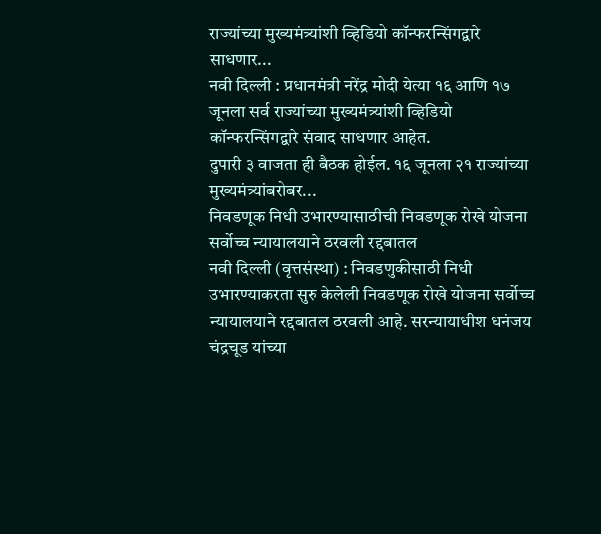राज्यांच्या मुख्यमंत्र्यांशी व्हिडियो कॉन्फरन्सिंगद्वारे साधणार...
नवी दिल्ली : प्रधानमंत्री नरेंद्र मोदी येत्या १६ आणि १७ जूनला सर्व राज्यांच्या मुख्यमंत्र्यांशी व्हिडियो कॉन्फरन्सिंगद्वारे संवाद साधणार आहेत.
दुपारी ३ वाजता ही बैठक होईल. १६ जूनला २१ राज्यांच्या मुख्यमंत्र्यांबरोबर...
निवडणूक निधी उभारण्यासाठीची निवडणूक रोखे योजना सर्वोच्च न्यायालयाने ठरवली रद्दबातल
नवी दिल्ली (वृत्तसंस्था) : निवडणुकीसाठी निधी उभारण्याकरता सुरु केलेली निवडणूक रोखे योजना सर्वोच्च न्यायालयाने रद्दबातल ठरवली आहे. सरन्यायाधीश धनंजय चंद्रचूड यांच्या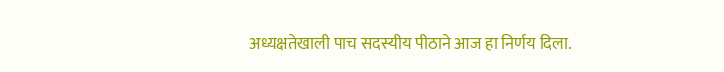अध्यक्षतेखाली पाच सदस्यीय पीठाने आज हा निर्णय दिला.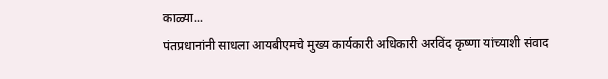काळ्या...
पंतप्रधानांनी साधला आयबीएमचे मुख्य कार्यकारी अधिकारी अरविंद कृष्णा यांच्याशी संवाद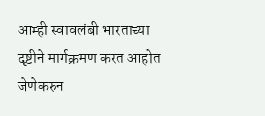आम्ही स्वावलंबी भारताच्या दृष्टीने मार्गक्रमण करत आहोत जेणेकरुन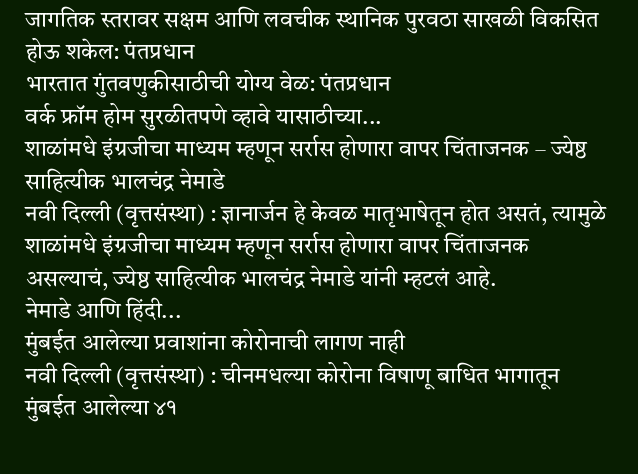जागतिक स्तरावर सक्षम आणि लवचीक स्थानिक पुरवठा साखळी विकसित होऊ शकेल: पंतप्रधान
भारतात गुंतवणुकीसाठीची योग्य वेळ: पंतप्रधान
वर्क फ्रॉम होम सुरळीतपणे व्हावे यासाठीच्या...
शाळांमधे इंग्रजीचा माध्यम म्हणून सर्रास होणारा वापर चिंताजनक – ज्येष्ठ साहित्यीक भालचंद्र नेमाडे
नवी दिल्ली (वृत्तसंस्था) : ज्ञानार्जन हे केवळ मातृभाषेतून होत असतं, त्यामुळे शाळांमधे इंग्रजीचा माध्यम म्हणून सर्रास होणारा वापर चिंताजनक असल्याचं, ज्येष्ठ साहित्यीक भालचंद्र नेमाडे यांनी म्हटलं आहे.
नेमाडे आणि हिंदी...
मुंबईत आलेल्या प्रवाशांना कोरोनाची लागण नाही
नवी दिल्ली (वृत्तसंस्था) : चीनमधल्या कोरोना विषाणू बाधित भागातून मुंबईत आलेल्या ४१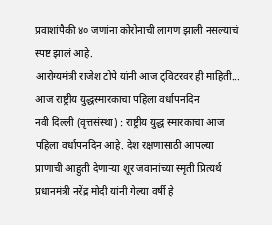प्रवाशांपैकी ४० जणांना कोरोनाची लागण झाली नसल्याचं स्पष्ट झालं आहे.
आरोग्यमंत्री राजेश टोपे यांनी आज ट्विटरवर ही माहिती...
आज राष्ट्रीय युद्धस्मारकाचा पहिला वर्धापनदिन
नवी दिल्ली (वृत्तसंस्था) : राष्ट्रीय युद्ध स्मारकाचा आज पहिला वर्धापनदिन आहे. देश रक्षणासाठी आपल्या प्राणाची आहुती देणाऱ्या शूर जवानांच्या स्मृती प्रित्यर्थ प्रधानमंत्री नरेंद्र मोदी यांनी गेल्या वर्षी हे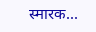स्मारक...